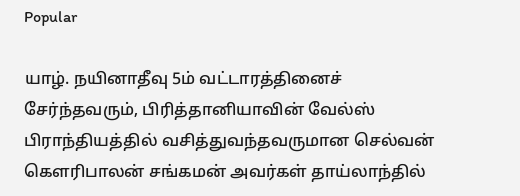Popular

யாழ். நயினாதீவு 5ம் வட்டாரத்தினைச் சேர்ந்தவரும், பிரித்தானியாவின் வேல்ஸ் பிராந்தியத்தில் வசித்துவந்தவருமான செல்வன் கௌரிபாலன் சங்கமன் அவர்கள் தாய்லாந்தில்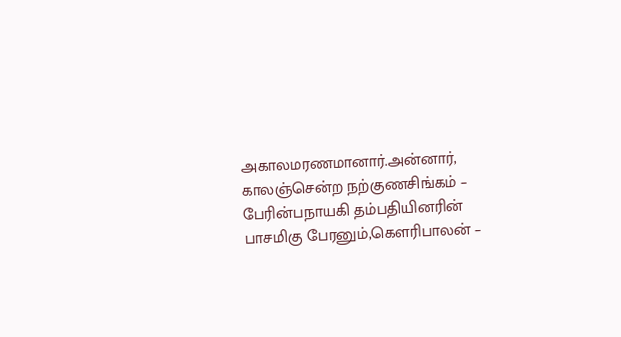அகாலமரணமானார்.அன்னார், காலஞ்சென்ற நற்குணசிங்கம் – பேரின்பநாயகி தம்பதியினரின் பாசமிகு பேரனும்,கௌரிபாலன் –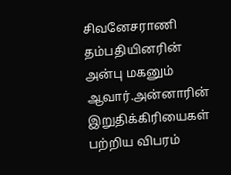சிவனேசராணி தம்பதியினரின் அன்பு மகனும் ஆவார்.அன்னாரின் இறுதிக்கிரியைகள் பற்றிய விபரம்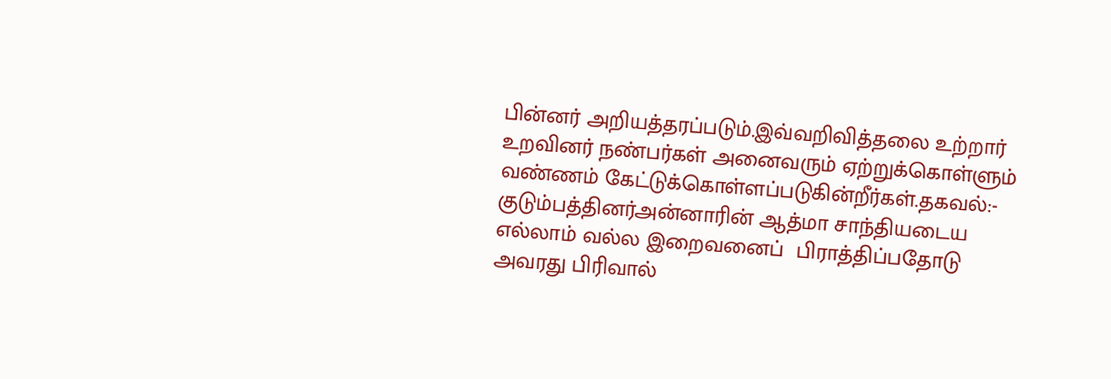பின்னர் அறியத்தரப்படும்.இவ்வறிவித்தலை உற்றார் உறவினர் நண்பர்கள் அனைவரும் ஏற்றுக்கொள்ளும் வண்ணம் கேட்டுக்கொள்ளப்படுகின்றீர்கள்.தகவல்:-  குடும்பத்தினர்அன்னாரின் ஆத்மா சாந்தியடைய எல்லாம் வல்ல இறைவனைப்  பிராத்திப்பதோடு அவரது பிரிவால்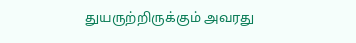துயருற்றிருக்கும் அவரது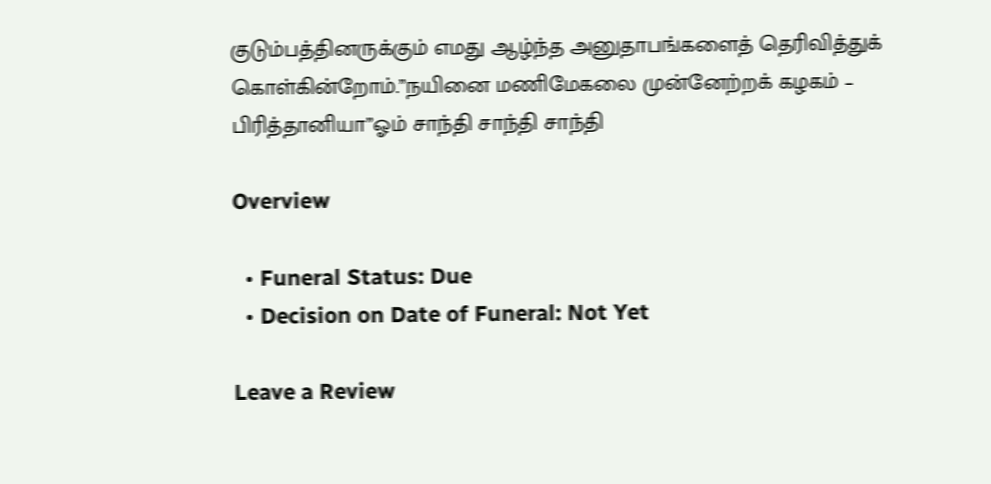குடும்பத்தினருக்கும் எமது ஆழ்ந்த அனுதாபங்களைத் தெரிவித்துக் கொள்கின்றோம்.”நயினை மணிமேகலை முன்னேற்றக் கழகம் – பிரித்தானியா”ஓம் சாந்தி சாந்தி சாந்தி

Overview

  • Funeral Status: Due
  • Decision on Date of Funeral: Not Yet

Leave a Review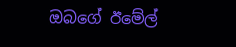ඔබගේ ඊමේල්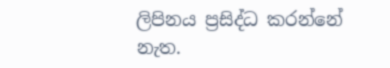ලිපිනය ප්‍රසිද්ධ කරන්නේ නැත.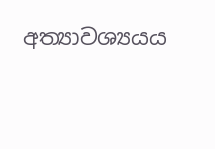අත්‍යාවශ්‍යයය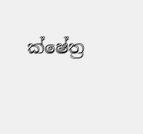ක්ෂේත්‍ර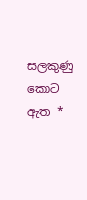සලකුණු කොට ඇත *